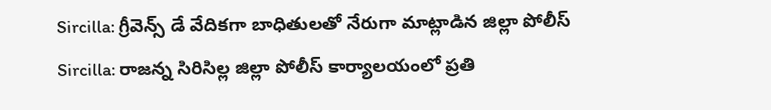Sircilla: గ్రీవెన్స్ డే వేదికగా బాధితులతో నేరుగా మాట్లాడిన జిల్లా పోలీస్
Sircilla: రాజన్న సిరిసిల్ల జిల్లా పోలీస్ కార్యాలయంలో ప్రతి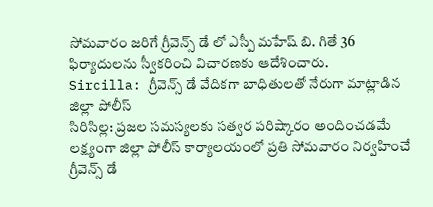సోమవారం జరిగే గ్రీవెన్స్ డే లో ఎస్పీ మహేష్ బి. గితే 36 ఫిర్యాదులను స్వీకరించి విచారణకు ఆదేశించారు.
Sircilla: గ్రీవెన్స్ డే వేదికగా బాధితులతో నేరుగా మాట్లాడిన జిల్లా పోలీస్
సిరిసిల్ల: ప్రజల సమస్యలకు సత్వర పరిష్కారం అందించడమే లక్ష్యంగా జిల్లా పోలీస్ కార్యాలయంలో ప్రతి సోమవారం నిర్వహించే గ్రీవెన్స్ డే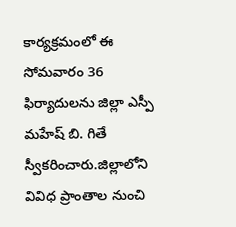కార్యక్రమంలో ఈ సోమవారం 36 ఫిర్యాదులను జిల్లా ఎస్పీ మహేష్ బి. గితే స్వీకరించారు.జిల్లాలోని వివిధ ప్రాంతాల నుంచి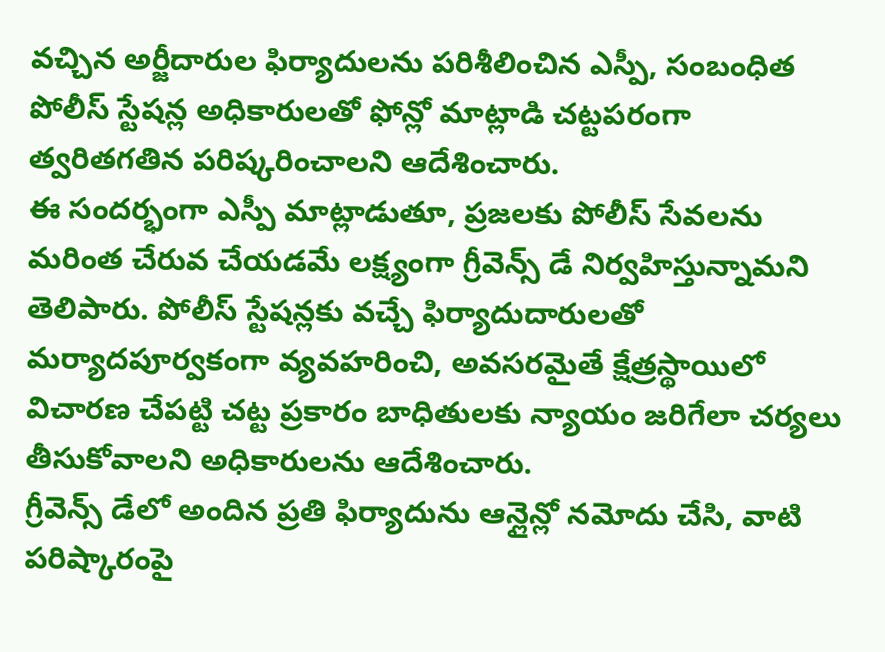వచ్చిన అర్జీదారుల ఫిర్యాదులను పరిశీలించిన ఎస్పీ, సంబంధిత పోలీస్ స్టేషన్ల అధికారులతో ఫోన్లో మాట్లాడి చట్టపరంగా త్వరితగతిన పరిష్కరించాలని ఆదేశించారు.
ఈ సందర్భంగా ఎస్పీ మాట్లాడుతూ, ప్రజలకు పోలీస్ సేవలను మరింత చేరువ చేయడమే లక్ష్యంగా గ్రీవెన్స్ డే నిర్వహిస్తున్నామని తెలిపారు. పోలీస్ స్టేషన్లకు వచ్చే ఫిర్యాదుదారులతో మర్యాదపూర్వకంగా వ్యవహరించి, అవసరమైతే క్షేత్రస్థాయిలో విచారణ చేపట్టి చట్ట ప్రకారం బాధితులకు న్యాయం జరిగేలా చర్యలు తీసుకోవాలని అధికారులను ఆదేశించారు.
గ్రీవెన్స్ డేలో అందిన ప్రతి ఫిర్యాదును ఆన్లైన్లో నమోదు చేసి, వాటి పరిష్కారంపై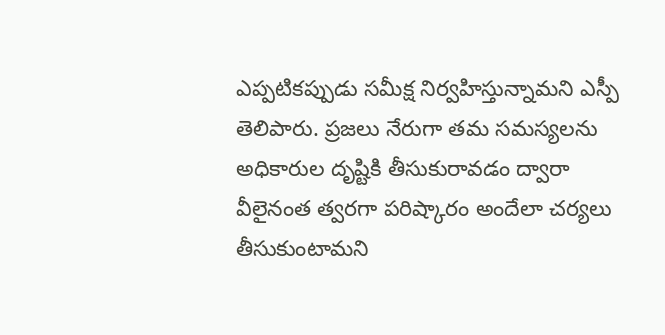ఎప్పటికప్పుడు సమీక్ష నిర్వహిస్తున్నామని ఎస్పీ తెలిపారు. ప్రజలు నేరుగా తమ సమస్యలను అధికారుల దృష్టికి తీసుకురావడం ద్వారా వీలైనంత త్వరగా పరిష్కారం అందేలా చర్యలు తీసుకుంటామని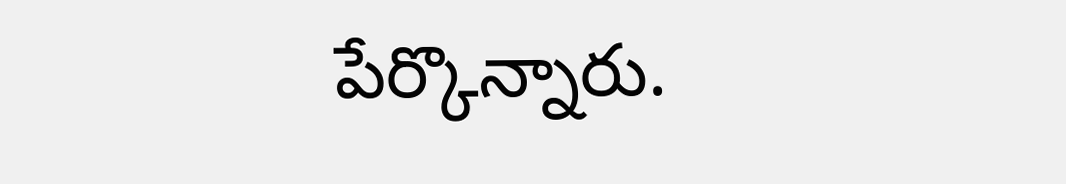పేర్కొన్నారు.